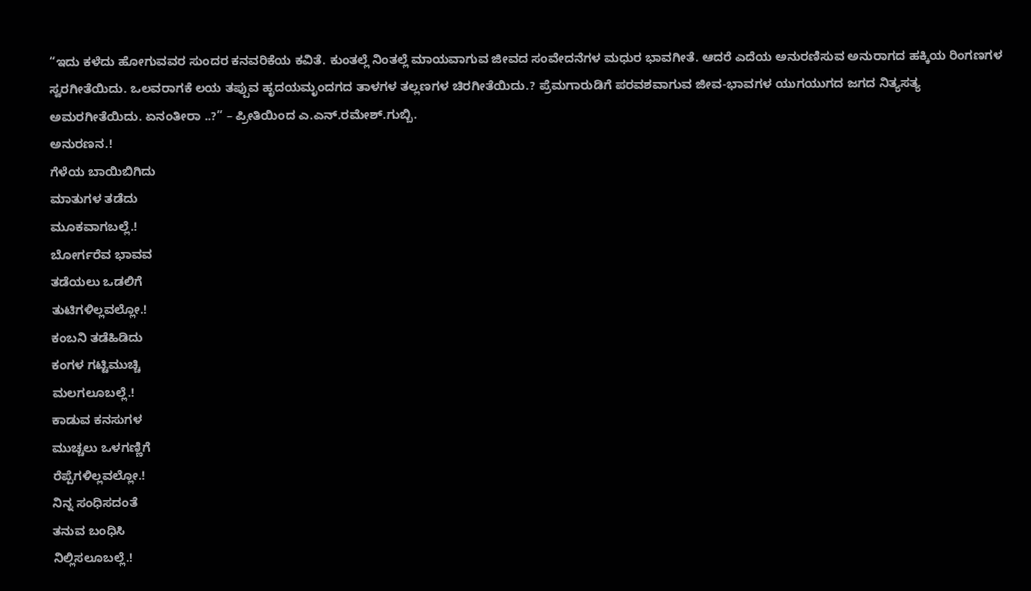“ಇದು ಕಳೆದು ಹೋಗುವವರ ಸುಂದರ ಕನವರಿಕೆಯ ಕವಿತೆ. ಕುಂತಲ್ಲೆ ನಿಂತಲ್ಲೆ ಮಾಯವಾಗುವ ಜೀವದ ಸಂವೇದನೆಗಳ ಮಧುರ ಭಾವಗೀತೆ. ಆದರೆ ಎದೆಯ ಅನುರಣಿಸುವ ಅನುರಾಗದ ಹಕ್ಕಿಯ ರಿಂಗಣಗಳ ಸ್ವರಗೀತೆಯಿದು. ಒಲವರಾಗಕೆ ಲಯ ತಪ್ಪುವ ಹೃದಯಮೃಂದಗದ ತಾಳಗಳ ತಲ್ಲಣಗಳ ಚಿರಗೀತೆಯಿದು.? ಪ್ರೆಮಗಾರುಡಿಗೆ ಪರವಶವಾಗುವ ಜೀವ-ಭಾವಗಳ ಯುಗಯುಗದ ಜಗದ ನಿತ್ಯಸತ್ಯ ಅಮರಗೀತೆಯಿದು. ಏನಂತೀರಾ ..?” – ಪ್ರೀತಿಯಿಂದ ಎ.ಎನ್.ರಮೇಶ್.ಗುಬ್ಬಿ.
ಅನುರಣನ.!
ಗೆಳೆಯ ಬಾಯಿಬಿಗಿದು
ಮಾತುಗಳ ತಡೆದು
ಮೂಕವಾಗಬಲ್ಲೆ.!
ಬೋರ್ಗರೆವ ಭಾವವ
ತಡೆಯಲು ಒಡಲಿಗೆ
ತುಟಿಗಳಿಲ್ಲವಲ್ಲೋ.!
ಕಂಬನಿ ತಡೆಹಿಡಿದು
ಕಂಗಳ ಗಟ್ಟಿಮುಚ್ಚಿ
ಮಲಗಲೂಬಲ್ಲೆ.!
ಕಾಡುವ ಕನಸುಗಳ
ಮುಚ್ಚಲು ಒಳಗಣ್ಣಿಗೆ
ರೆಪ್ಪೆಗಳಿಲ್ಲವಲ್ಲೋ.!
ನಿನ್ನ ಸಂಧಿಸದಂತೆ
ತನುವ ಬಂಧಿಸಿ
ನಿಲ್ಲಿಸಲೂಬಲ್ಲೆ.!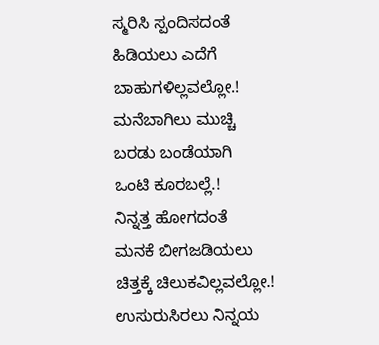ಸ್ಮರಿಸಿ ಸ್ಪಂದಿಸದಂತೆ
ಹಿಡಿಯಲು ಎದೆಗೆ
ಬಾಹುಗಳಿಲ್ಲವಲ್ಲೋ.!
ಮನೆಬಾಗಿಲು ಮುಚ್ಚಿ
ಬರಡು ಬಂಡೆಯಾಗಿ
ಒಂಟಿ ಕೂರಬಲ್ಲೆ.!
ನಿನ್ನತ್ತ ಹೋಗದಂತೆ
ಮನಕೆ ಬೀಗಜಡಿಯಲು
ಚಿತ್ತಕ್ಕೆ ಚಿಲುಕವಿಲ್ಲವಲ್ಲೋ.!
ಉಸುರುಸಿರಲು ನಿನ್ನಯ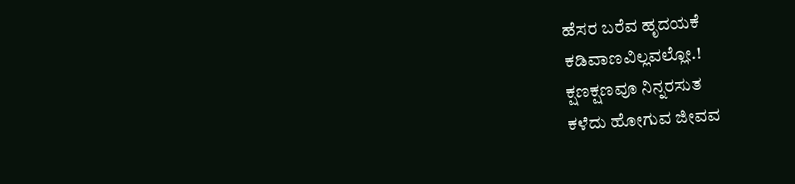ಹೆಸರ ಬರೆವ ಹೃದಯಕೆ
ಕಡಿವಾಣವಿಲ್ಲವಲ್ಲೋ.!
ಕ್ಷಣಕ್ಷಣವೂ ನಿನ್ನರಸುತ
ಕಳೆದು ಹೋಗುವ ಜೀವವ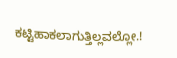ಕಟ್ಟಿಹಾಕಲಾಗುತ್ತಿಲ್ಲವಲ್ಲೋ.!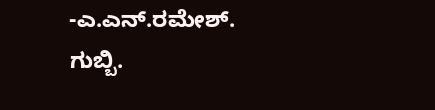-ಎ.ಎನ್.ರಮೇಶ್. ಗುಬ್ಬಿ.